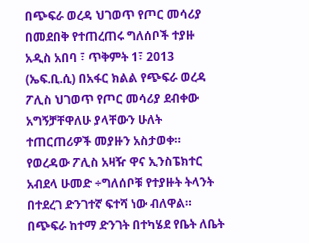በጭፍራ ወረዳ ህገወጥ የጦር መሳሪያ በመደበቅ የተጠረጠሩ ግለሰቦች ተያዙ
አዲስ አበባ ፣ ጥቅምት 1፣ 2013 (ኤፍ.ቢ.ሲ) በአፋር ክልል የጭፍራ ወረዳ ፖሊስ ህገወጥ የጦር መሳሪያ ደብቀው አግኝቻቸዋለሁ ያላቸውን ሁለት ተጠርጠሪዎች መያዙን አስታወቀ።
የወረዳው ፖሊስ አዛዥ ዋና ኢንስፔክተር አብደላ ሁመድ ÷ግለሰቦቹ የተያዙት ትላንት በተደረገ ድንገተኛ ፍተሻ ነው ብለዋል።
በጭፍራ ከተማ ድንገት በተካሄደ የቤት ለቤት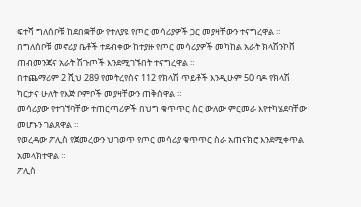ፍተሻ ግለሰቦቹ ከደበቋቸው የተለያዩ የጦር መሳሪያዎች ጋር መያዛቸውን ተናግረዋል ።
በግለሰቦቹ መኖሪያ ቤቶች ተደብቀው ከተያዙ የጦር መሳሪያዎች መካከል አራት ክላሽንኮቨ ጠብመንጃና አራት ሽጉጦች እንደሚገኙበት ተናግረዋል ።
በተጨማሪም 2 ሺህ 289 የመትረየስና 112 የክላሽ ጥይቶች እንዲሁም 50 ባዶ የክላሽ ካርታና ሁለት የእጅ ቦምቦች መያዛቸውን ጠቅሰዋል ።
መሳሪያው የተገኘባቸው ተጠርጣሪዎች በህግ ቁጥጥር ስር ውለው ምርመራ እየተካሄደባቸው መሆኑን ገልጸዋል ።
የወረዳው ፖሊስ የጀመረውን ህገወጥ የጦር መሳሪያ ቁጥጥር ስራ አጠናክሮ እንደሚቀጥል አመላክተዋል ።
ፖሊስ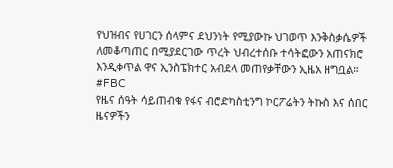የህዝብና የሀገርን ሰላምና ደህንነት የሚያውኩ ህገወጥ እንቅስቃሴዎች ለመቆጣጠር በሚያደርገው ጥረት ህብረተሰቡ ተሳትፎውን አጠናክሮ እንዲቀጥል ዋና ኢንስፔክተር አብደላ መጠየቃቸውን ኢዜአ ዘግቧል።
#FBC
የዜና ሰዓት ሳይጠብቁ የፋና ብሮድካስቲንግ ኮርፖሬትን ትኩስ እና ሰበር ዜናዎችን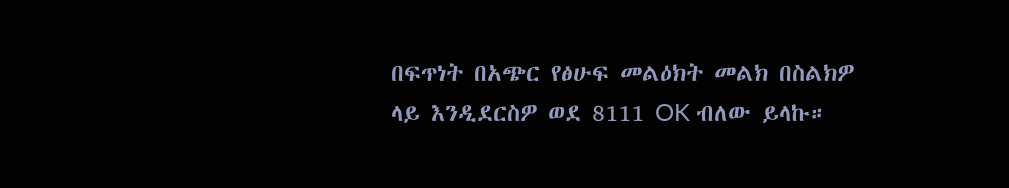በፍጥነት በአጭር የፅሁፍ መልዕክት መልክ በስልክዎ ላይ እንዲደርስዎ ወደ 8111 OK ብለው ይላኩ።